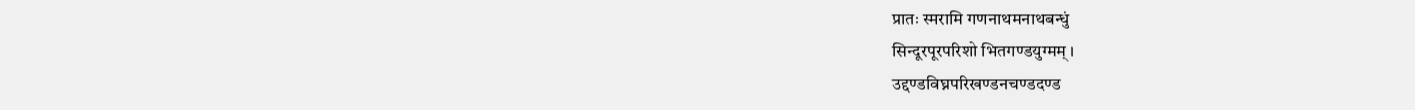प्रातः स्मरामि गणनाथमनाथबन्धुं
सिन्दूरपूरपरिशो भितगण्डयुग्मम् ।
उद्दण्डविघ्नपरिखण्डनचण्डदण्ड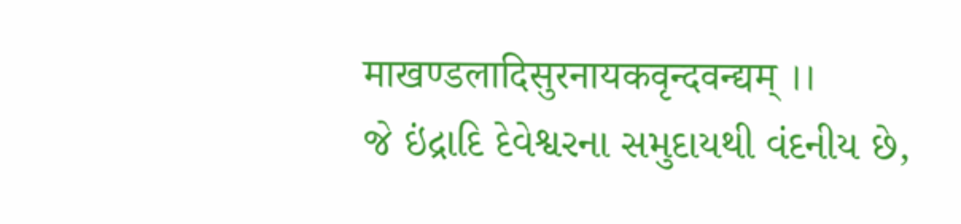माखण्डलादिसुरनायकवृन्दवन्द्यम् ।।
જે ઇંદ્રાદિ દેવેશ્વરના સમુદાયથી વંદનીય છે,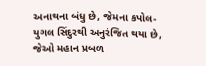અનાથના બંધુ છે, જેમના કપોલ-યુગલ સિંદુરથી અનુરંજિત થયા છે, જેઓ મહાન પ્રબળ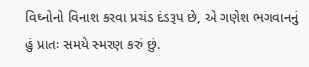વિઘ્નોનો વિનાશ કરવા પ્રચંડ દંડરૂપ છે, એ ગણેશ ભગવાનનું હું પ્રાતઃ સમયે સ્મરણ કરું છું.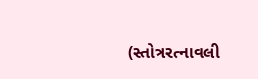(સ્તોત્રરત્નાવલી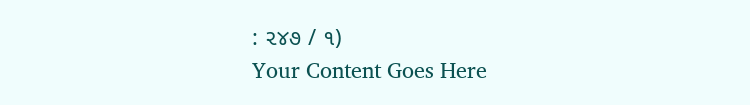: ૨૪૭ / ૧)
Your Content Goes Here